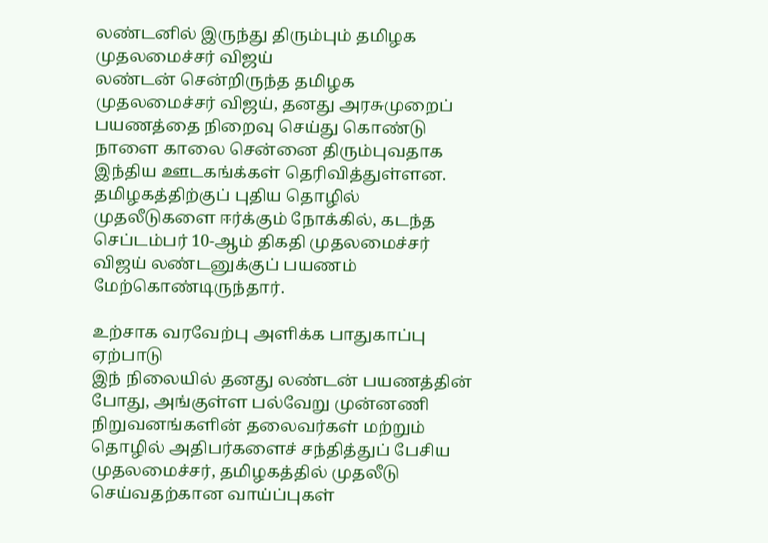லண்டனில் இருந்து திரும்பும் தமிழக முதலமைச்சர் விஜய்
லண்டன் சென்றிருந்த தமிழக முதலமைச்சர் விஜய், தனது அரசுமுறைப் பயணத்தை நிறைவு செய்து கொண்டு நாளை காலை சென்னை திரும்புவதாக இந்திய ஊடகங்க்கள் தெரிவித்துள்ளன.
தமிழகத்திற்குப் புதிய தொழில் முதலீடுகளை ஈர்க்கும் நோக்கில், கடந்த செப்டம்பர் 10-ஆம் திகதி முதலமைச்சர் விஜய் லண்டனுக்குப் பயணம் மேற்கொண்டிருந்தார்.

உற்சாக வரவேற்பு அளிக்க பாதுகாப்பு ஏற்பாடு
இந் நிலையில் தனது லண்டன் பயணத்தின் போது, அங்குள்ள பல்வேறு முன்னணி நிறுவனங்களின் தலைவர்கள் மற்றும் தொழில் அதிபர்களைச் சந்தித்துப் பேசிய முதலமைச்சர், தமிழகத்தில் முதலீடு செய்வதற்கான வாய்ப்புகள்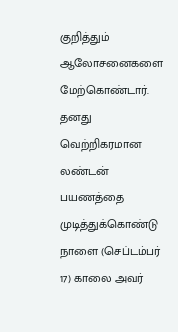குறித்தும் ஆலோசனைகளை மேற்கொண்டார்.
தனது வெற்றிகரமான லண்டன் பயணத்தை முடித்துக்கொண்டு நாளை (செப்டம்பர் 17) காலை அவர்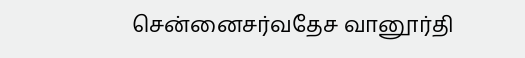சென்னைசர்வதேச வானூர்தி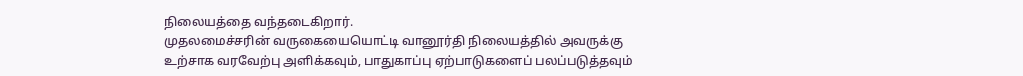நிலையத்தை வந்தடைகிறார்.
முதலமைச்சரின் வருகையையொட்டி வானூர்தி நிலையத்தில் அவருக்கு உற்சாக வரவேற்பு அளிக்கவும், பாதுகாப்பு ஏற்பாடுகளைப் பலப்படுத்தவும்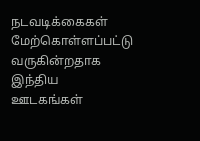நடவடிக்கைகள் மேற்கொள்ளப்பட்டு வருகின்றதாக இந்திய ஊடகங்கள்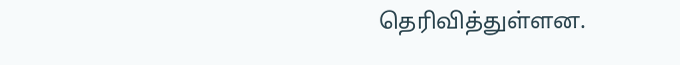தெரிவித்துள்ளன.